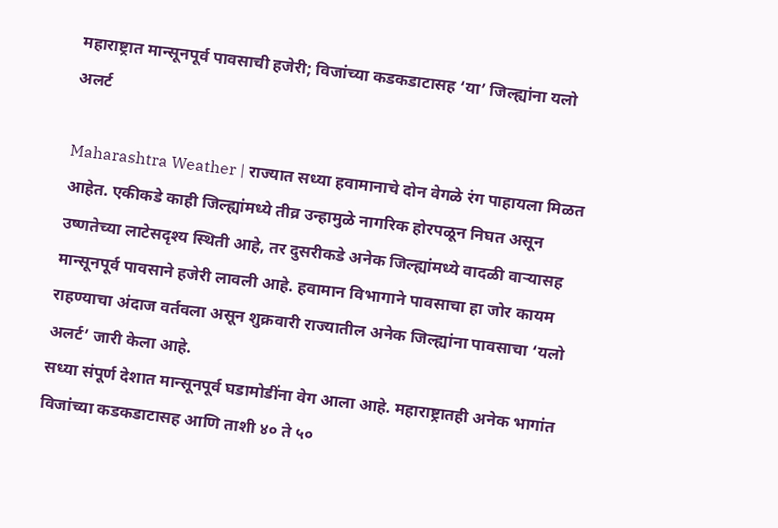महाराष्ट्रात मान्सूनपूर्व पावसाची हजेरी; विजांच्या कडकडाटासह ‘या’ जिल्ह्यांना यलो अलर्ट

Maharashtra Weather | राज्यात सध्या हवामानाचे दोन वेगळे रंग पाहायला मिळत आहेत. एकीकडे काही जिल्ह्यांमध्ये तीव्र उन्हामुळे नागरिक होरपळून निघत असून उष्णतेच्या लाटेसदृश्य स्थिती आहे, तर दुसरीकडे अनेक जिल्ह्यांमध्ये वादळी वाऱ्यासह मान्सूनपूर्व पावसाने हजेरी लावली आहे. हवामान विभागाने पावसाचा हा जोर कायम राहण्याचा अंदाज वर्तवला असून शुक्रवारी राज्यातील अनेक जिल्ह्यांना पावसाचा ‘यलो अलर्ट’ जारी केला आहे.
सध्या संपूर्ण देशात मान्सूनपूर्व घडामोडींना वेग आला आहे. महाराष्ट्रातही अनेक भागांत विजांच्या कडकडाटासह आणि ताशी ४० ते ५०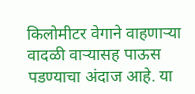किलोमीटर वेगाने वाहणाऱ्या वादळी वाऱ्यासह पाऊस पडण्याचा अंदाज आहे. या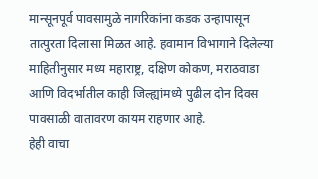मान्सूनपूर्व पावसामुळे नागरिकांना कडक उन्हापासून तात्पुरता दिलासा मिळत आहे. हवामान विभागाने दिलेल्या माहितीनुसार मध्य महाराष्ट्र, दक्षिण कोकण, मराठवाडा आणि विदर्भातील काही जिल्ह्यांमध्ये पुढील दोन दिवस पावसाळी वातावरण कायम राहणार आहे.
हेही वाचा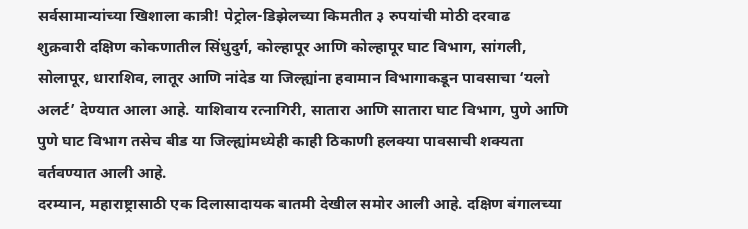सर्वसामान्यांच्या खिशाला कात्री! पेट्रोल-डिझेलच्या किमतीत ३ रुपयांची मोठी दरवाढ
शुक्रवारी दक्षिण कोकणातील सिंधुदुर्ग, कोल्हापूर आणि कोल्हापूर घाट विभाग, सांगली, सोलापूर, धाराशिव, लातूर आणि नांदेड या जिल्ह्यांना हवामान विभागाकडून पावसाचा ‘यलो अलर्ट’ देण्यात आला आहे. याशिवाय रत्नागिरी, सातारा आणि सातारा घाट विभाग, पुणे आणि पुणे घाट विभाग तसेच बीड या जिल्ह्यांमध्येही काही ठिकाणी हलक्या पावसाची शक्यता वर्तवण्यात आली आहे.
दरम्यान, महाराष्ट्रासाठी एक दिलासादायक बातमी देखील समोर आली आहे. दक्षिण बंगालच्या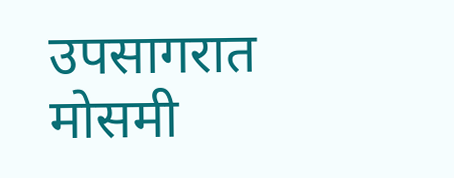उपसागरात मोसमी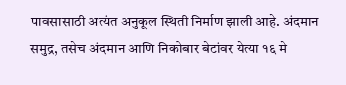पावसासाठी अत्यंत अनुकूल स्थिती निर्माण झाली आहे. अंदमान समुद्र, तसेच अंदमान आणि निकोबार बेटांवर येत्या १६ मे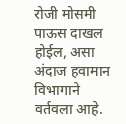रोजी मोसमी पाऊस दाखल होईल, असा अंदाज हवामान विभागाने वर्तवला आहे.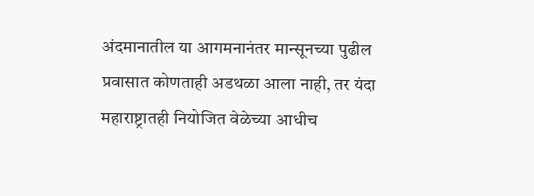अंदमानातील या आगमनानंतर मान्सूनच्या पुढील प्रवासात कोणताही अडथळा आला नाही, तर यंदा महाराष्ट्रातही नियोजित वेळेच्या आधीच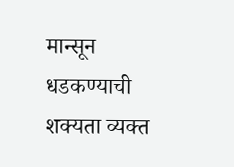मान्सून धडकण्याची शक्यता व्यक्त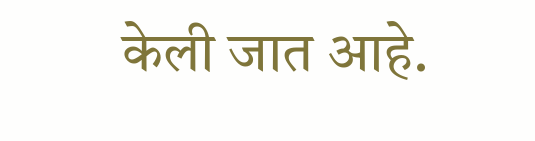केली जात आहे.